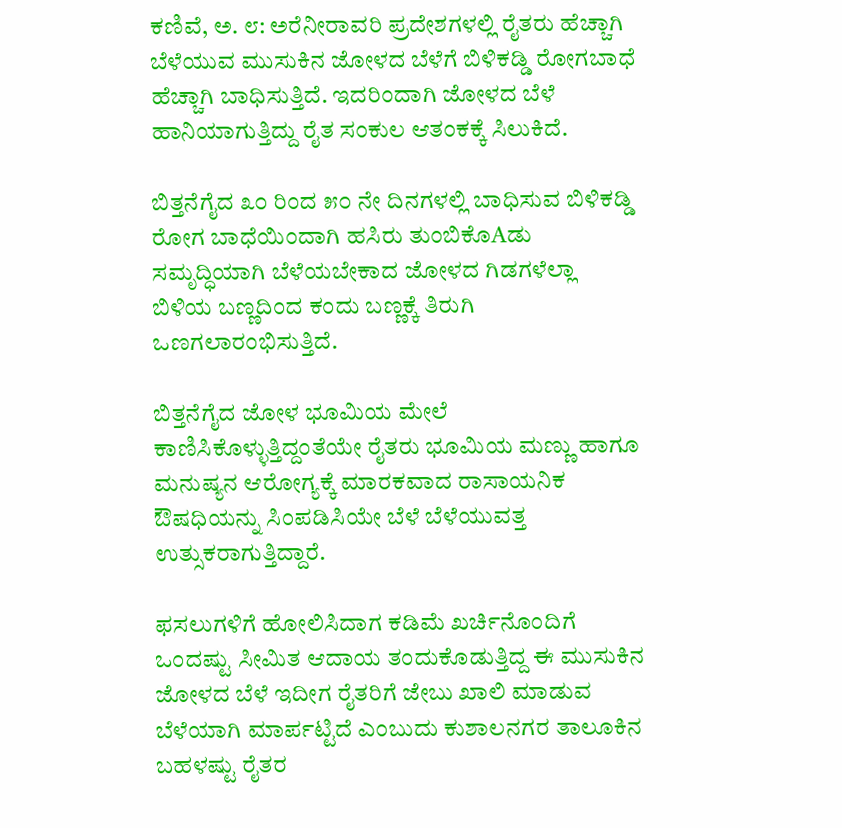ಕಣಿವೆ, ಅ. ೮: ಅರೆನೀರಾವರಿ ಪ್ರದೇಶಗಳಲ್ಲಿ ರೈತರು ಹೆಚ್ಚಾಗಿ ಬೆಳೆಯುವ ಮುಸುಕಿನ ಜೋಳದ ಬೆಳೆಗೆ ಬಿಳಿಕಡ್ಡಿ ರೋಗಬಾಧೆ ಹೆಚ್ಚಾಗಿ ಬಾಧಿಸುತ್ತಿದೆ. ಇದರಿಂದಾಗಿ ಜೋಳದ ಬೆಳೆ ಹಾನಿಯಾಗುತ್ತಿದ್ದು ರೈತ ಸಂಕುಲ ಆತಂಕಕ್ಕೆ ಸಿಲುಕಿದೆ.

ಬಿತ್ತನೆಗೈದ ೩೦ ರಿಂದ ೫೦ ನೇ ದಿನಗಳಲ್ಲಿ ಬಾಧಿಸುವ ಬಿಳಿಕಡ್ಡಿ ರೋಗ ಬಾಧೆಯಿಂದಾಗಿ ಹಸಿರು ತುಂಬಿಕೊAಡು ಸಮೃದ್ಧಿಯಾಗಿ ಬೆಳೆಯಬೇಕಾದ ಜೋಳದ ಗಿಡಗಳೆಲ್ಲಾ ಬಿಳಿಯ ಬಣ್ಣದಿಂದ ಕಂದು ಬಣ್ಣಕ್ಕೆ ತಿರುಗಿ ಒಣಗಲಾರಂಭಿಸುತ್ತಿದೆ.

ಬಿತ್ತನೆಗೈದ ಜೋಳ ಭೂಮಿಯ ಮೇಲೆ ಕಾಣಿಸಿಕೊಳ್ಳುತ್ತಿದ್ದಂತೆಯೇ ರೈತರು ಭೂಮಿಯ ಮಣ್ಣು ಹಾಗೂ ಮನುಷ್ಯನ ಆರೋಗ್ಯಕ್ಕೆ ಮಾರಕವಾದ ರಾಸಾಯನಿಕ ಔಷಧಿಯನ್ನು ಸಿಂಪಡಿಸಿಯೇ ಬೆಳೆ ಬೆಳೆಯುವತ್ತ ಉತ್ಸುಕರಾಗುತ್ತಿದ್ದಾರೆ.

ಫಸಲುಗಳಿಗೆ ಹೋಲಿಸಿದಾಗ ಕಡಿಮೆ ಖರ್ಚಿನೊಂದಿಗೆ ಒಂದಷ್ಟು ಸೀಮಿತ ಆದಾಯ ತಂದುಕೊಡುತ್ತಿದ್ದ ಈ ಮುಸುಕಿನ ಜೋಳದ ಬೆಳೆ ಇದೀಗ ರೈತರಿಗೆ ಜೇಬು ಖಾಲಿ ಮಾಡುವ ಬೆಳೆಯಾಗಿ ಮಾರ್ಪಟ್ಟಿದೆ ಎಂಬುದು ಕುಶಾಲನಗರ ತಾಲೂಕಿನ ಬಹಳಷ್ಟು ರೈತರ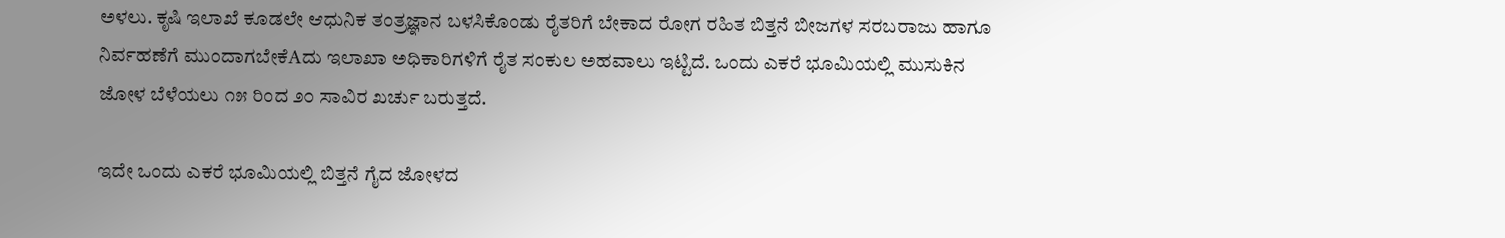ಅಳಲು. ಕೃಷಿ ಇಲಾಖೆ ಕೂಡಲೇ ಆಧುನಿಕ ತಂತ್ರಜ್ಞಾನ ಬಳಸಿಕೊಂಡು ರೈತರಿಗೆ ಬೇಕಾದ ರೋಗ ರಹಿತ ಬಿತ್ತನೆ ಬೀಜಗಳ ಸರಬರಾಜು ಹಾಗೂ ನಿರ್ವಹಣೆಗೆ ಮುಂದಾಗಬೇಕೆAದು ಇಲಾಖಾ ಅಧಿಕಾರಿಗಳಿಗೆ ರೈತ ಸಂಕುಲ ಅಹವಾಲು ಇಟ್ಟಿದೆ. ಒಂದು ಎಕರೆ ಭೂಮಿಯಲ್ಲಿ ಮುಸುಕಿನ ಜೋಳ ಬೆಳೆಯಲು ೧೫ ರಿಂದ ೨೦ ಸಾವಿರ ಖರ್ಚು ಬರುತ್ತದೆ.

ಇದೇ ಒಂದು ಎಕರೆ ಭೂಮಿಯಲ್ಲಿ ಬಿತ್ತನೆ ಗೈದ ಜೋಳದ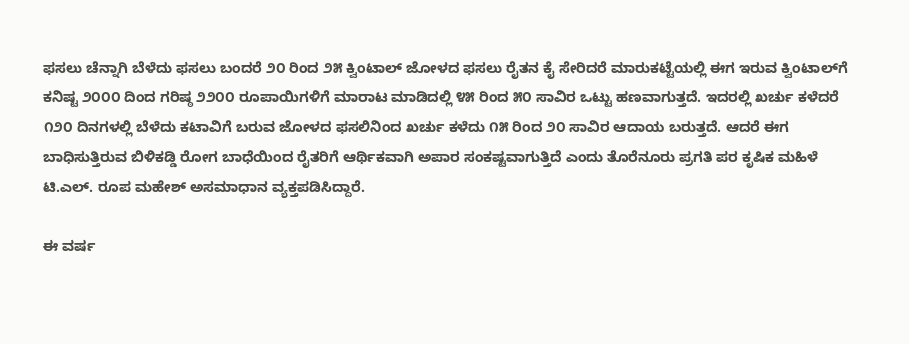ಫಸಲು ಚೆನ್ನಾಗಿ ಬೆಳೆದು ಫಸಲು ಬಂದರೆ ೨೦ ರಿಂದ ೨೫ ಕ್ವಿಂಟಾಲ್ ಜೋಳದ ಫಸಲು ರೈತನ ಕೈ ಸೇರಿದರೆ ಮಾರುಕಟ್ಟೆಯಲ್ಲಿ ಈಗ ಇರುವ ಕ್ವಿಂಟಾಲ್‌ಗೆ ಕನಿಷ್ಟ ೨೦೦೦ ದಿಂದ ಗರಿಷ್ಠ ೨೨೦೦ ರೂಪಾಯಿಗಳಿಗೆ ಮಾರಾಟ ಮಾಡಿದಲ್ಲಿ ೪೫ ರಿಂದ ೫೦ ಸಾವಿರ ಒಟ್ಟು ಹಣವಾಗುತ್ತದೆ. ಇದರಲ್ಲಿ ಖರ್ಚು ಕಳೆದರೆ ೧೨೦ ದಿನಗಳಲ್ಲಿ ಬೆಳೆದು ಕಟಾವಿಗೆ ಬರುವ ಜೋಳದ ಫಸಲಿನಿಂದ ಖರ್ಚು ಕಳೆದು ೧೫ ರಿಂದ ೨೦ ಸಾವಿರ ಆದಾಯ ಬರುತ್ತದೆ. ಆದರೆ ಈಗ ಬಾಧಿಸುತ್ತಿರುವ ಬಿಳಿಕಡ್ಡಿ ರೋಗ ಬಾಧೆಯಿಂದ ರೈತರಿಗೆ ಆರ್ಥಿಕವಾಗಿ ಅಪಾರ ಸಂಕಷ್ಟವಾಗುತ್ತಿದೆ ಎಂದು ತೊರೆನೂರು ಪ್ರಗತಿ ಪರ ಕೃಷಿಕ ಮಹಿಳೆ ಟಿ.ಎಲ್. ರೂಪ ಮಹೇಶ್ ಅಸಮಾಧಾನ ವ್ಯಕ್ತಪಡಿಸಿದ್ದಾರೆ.

ಈ ವರ್ಷ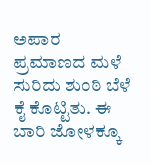ಅಪಾರ ಪ್ರಮಾಣದ ಮಳೆ ಸುರಿದು ಶುಂಠಿ ಬೆಳೆ ಕೈ ಕೊಟ್ಟಿತು. ಈ ಬಾರಿ ಜೋಳಕ್ಕೂ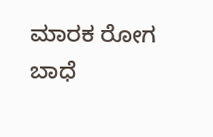ಮಾರಕ ರೋಗ ಬಾಧೆ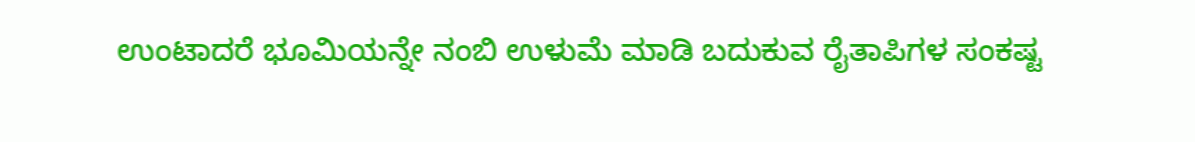ಉಂಟಾದರೆ ಭೂಮಿಯನ್ನೇ ನಂಬಿ ಉಳುಮೆ ಮಾಡಿ ಬದುಕುವ ರೈತಾಪಿಗಳ ಸಂಕಷ್ಟ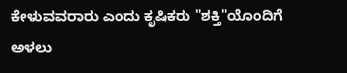ಕೇಳುವವರಾರು ಎಂದು ಕೃಷಿಕರು "ಶಕ್ತಿ"ಯೊಂದಿಗೆ ಅಳಲು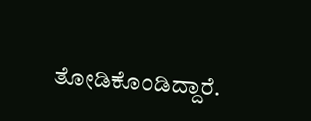ತೋಡಿಕೊಂಡಿದ್ದಾರೆ.